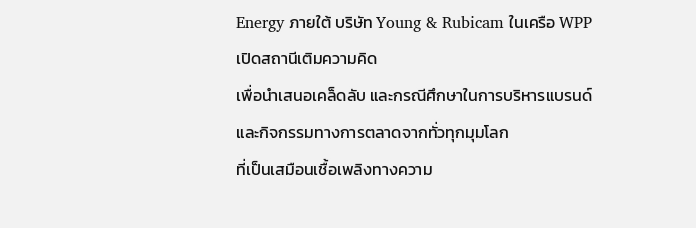Energy ภายใต้ บริษัท Young & Rubicam ในเครือ WPP เปิดสถานีเติมความคิด
เพื่อนำเสนอเคล็ดลับ และกรณีศึกษาในการบริหารแบรนด์และกิจกรรมทางการตลาดจากทั่วทุกมุมโลก
ที่เป็นเสมือนเชื้อเพลิงทางความ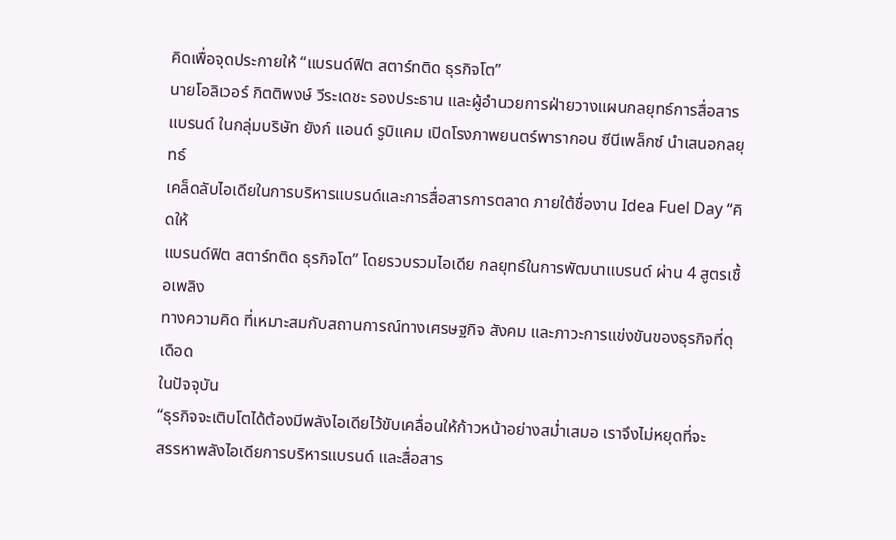คิดเพื่อจุดประกายให้ “แบรนด์ฟิต สตาร์ทติด ธุรกิจโต”
นายโอลิเวอร์ กิตติพงษ์ วีระเดชะ รองประธาน และผู้อำนวยการฝ่ายวางแผนกลยุทธ์การสื่อสาร
แบรนด์ ในกลุ่มบริษัท ยังก์ แอนด์ รูบิแคม เปิดโรงภาพยนตร์พารากอน ซีนีเพล็กซ์ นำเสนอกลยุทธ์
เคล็ดลับไอเดียในการบริหารแบรนด์และการสื่อสารการตลาด ภายใต้ชื่องาน Idea Fuel Day “คิดให้
แบรนด์ฟิต สตาร์ทติด ธุรกิจโต” โดยรวบรวมไอเดีย กลยุทธ์ในการพัฒนาแบรนด์ ผ่าน 4 สูตรเชื้อเพลิง
ทางความคิด ที่เหมาะสมกับสถานการณ์ทางเศรษฐกิจ สังคม และภาวะการแข่งขันของธุรกิจที่ดุเดือด
ในปัจจุบัน
“ธุรกิจจะเติบโตได้ต้องมีพลังไอเดียไว้ขับเคลื่อนให้ก้าวหน้าอย่างสม่ำเสมอ เราจึงไม่หยุดที่จะ
สรรหาพลังไอเดียการบริหารแบรนด์ และสื่อสาร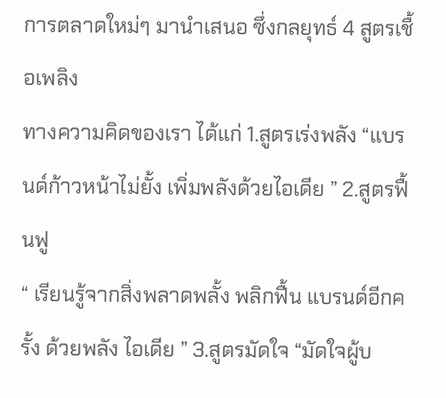การตลาดใหม่ๆ มานำเสนอ ซึ่งกลยุทธ์ 4 สูตรเชื้อเพลิง
ทางความคิดของเรา ได้แก่ 1.สูตรเร่งพลัง “แบรนด์ก้าวหน้าไม่ยั้ง เพิ่มพลังด้วยไอเดีย ” 2.สูตรฟื้นฟู
“ เรียนรู้จากสิ่งพลาดพลั้ง พลิกฟื้น แบรนด์อีกครั้ง ด้วยพลัง ไอเดีย ” 3.สูตรมัดใจ “มัดใจผู้บ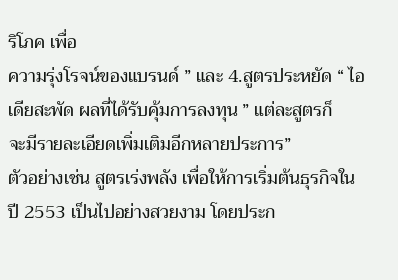ริโภค เพื่อ
ความรุ่งโรจน์ของแบรนด์ ” และ 4.สูตรประหยัด “ ไอเดียสะพัด ผลที่ได้รับคุ้มการลงทุน ” แต่ละสูตรก็
จะมีรายละเอียดเพิ่มเติมอีกหลายประการ”
ตัวอย่างเช่น สูตรเร่งพลัง เพื่อให้การเริ่มต้นธุรกิจในปี 2553 เป็นไปอย่างสวยงาม โดยประก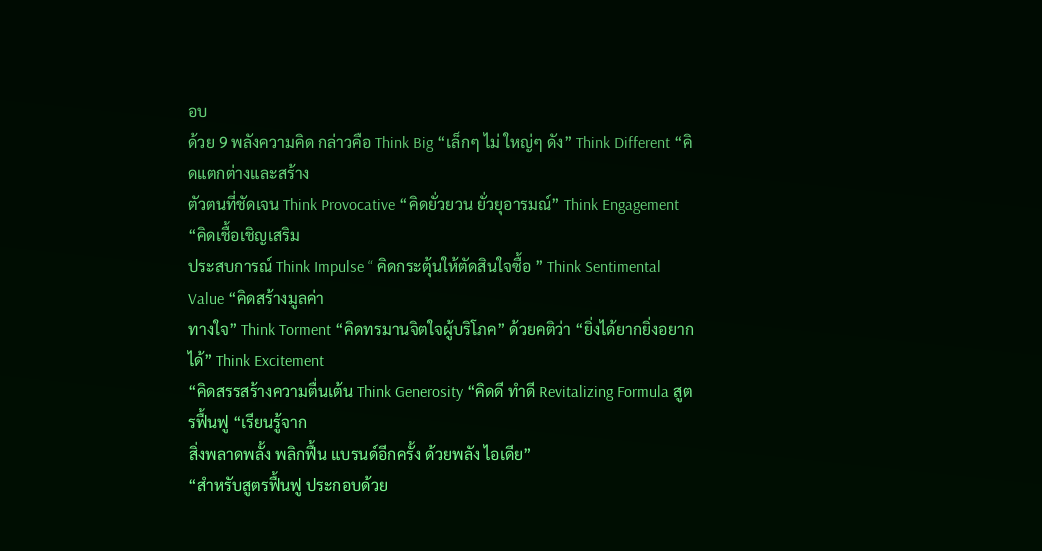อบ
ด้วย 9 พลังความคิด กล่าวคือ Think Big “เล็กๆ ไม่ ใหญ่ๆ ดัง” Think Different “คิดแตกต่างและสร้าง
ตัวตนที่ชัดเจน Think Provocative “คิดยั่วยวน ยั่วยุอารมณ์” Think Engagement “คิดเชื้อเชิญเสริม
ประสบการณ์ Think Impulse “ คิดกระตุ้นให้ตัดสินใจซื้อ ” Think Sentimental Value “คิดสร้างมูลค่า
ทางใจ” Think Torment “คิดทรมานจิตใจผู้บริโภค” ด้วยคติว่า “ยิ่งได้ยากยิ่งอยากได้” Think Excitement
“คิดสรรสร้างความตื่นเต้น Think Generosity “คิดดี ทำดี Revitalizing Formula สูตรฟื้นฟู “เรียนรู้จาก
สิ่งพลาดพลั้ง พลิกฟื้น แบรนด์อีกครั้ง ด้วยพลัง ไอเดีย”
“สำหรับสูตรฟื้นฟู ประกอบด้วย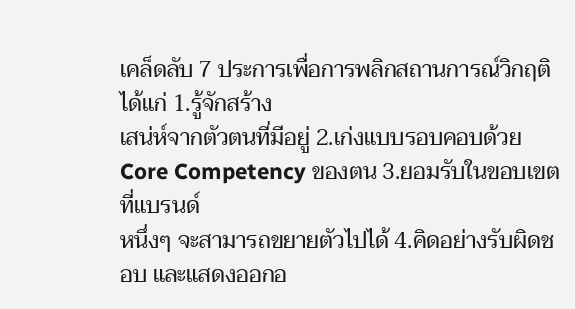เคล็ดลับ 7 ประการเพื่อการพลิกสถานการณ์วิกฤติ ได้แก่ 1.รู้จักสร้าง
เสน่ห์จากตัวตนที่มีอยู่ 2.เก่งแบบรอบคอบด้วย Core Competency ของตน 3.ยอมรับในขอบเขตที่แบรนด์
หนึ่งๆ จะสามารถขยายตัวไปได้ 4.คิดอย่างรับผิดชอบ และแสดงออกอ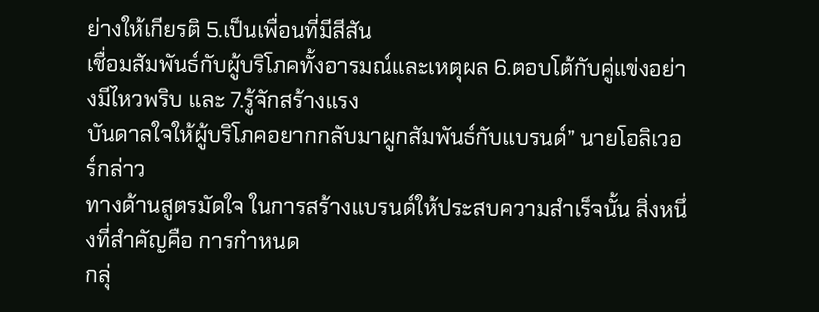ย่างให้เกียรติ 5.เป็นเพื่อนที่มีสีสัน
เชื่อมสัมพันธ์กับผู้บริโภคทั้งอารมณ์และเหตุผล 6.ตอบโต้กับคู่แข่งอย่างมีไหวพริบ และ 7.รู้จักสร้างแรง
บันดาลใจให้ผู้บริโภคอยากกลับมาผูกสัมพันธ์กับแบรนด์” นายโอลิเวอร์กล่าว
ทางด้านสูตรมัดใจ ในการสร้างแบรนด์ให้ประสบความสำเร็จนั้น สิ่งหนึ่งที่สำคัญคือ การกำหนด
กลุ่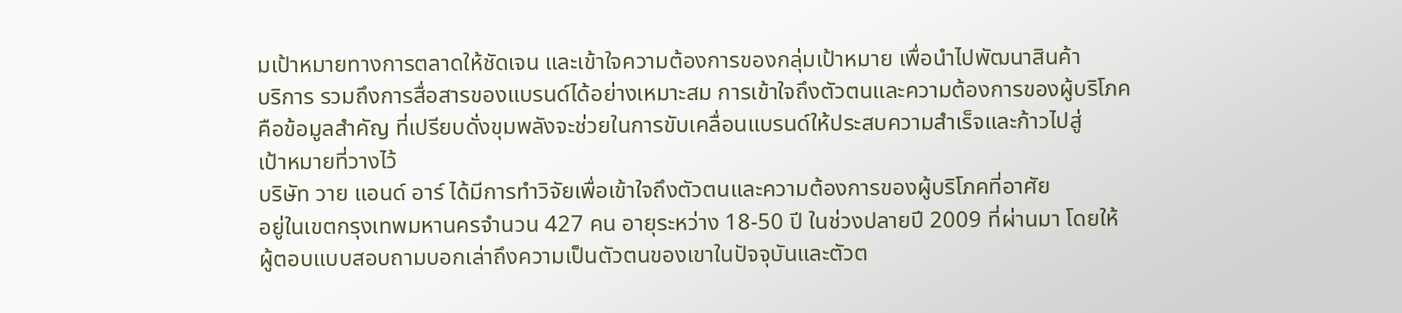มเป้าหมายทางการตลาดให้ชัดเจน และเข้าใจความต้องการของกลุ่มเป้าหมาย เพื่อนำไปพัฒนาสินค้า
บริการ รวมถึงการสื่อสารของแบรนด์ได้อย่างเหมาะสม การเข้าใจถึงตัวตนและความต้องการของผู้บริโภค
คือข้อมูลสำคัญ ที่เปรียบดั่งขุมพลังจะช่วยในการขับเคลื่อนแบรนด์ให้ประสบความสำเร็จและก้าวไปสู่
เป้าหมายที่วางไว้
บริษัท วาย แอนด์ อาร์ ได้มีการทำวิจัยเพื่อเข้าใจถึงตัวตนและความต้องการของผู้บริโภคที่อาศัย
อยู่ในเขตกรุงเทพมหานครจำนวน 427 คน อายุระหว่าง 18-50 ปี ในช่วงปลายปี 2009 ที่ผ่านมา โดยให้
ผู้ตอบแบบสอบถามบอกเล่าถึงความเป็นตัวตนของเขาในปัจจุบันและตัวต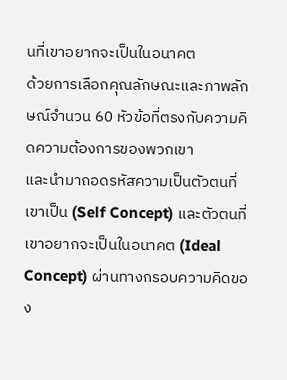นที่เขาอยากจะเป็นในอนาคต
ด้วยการเลือกคุณลักษณะและภาพลักษณ์จำนวน 60 หัวข้อที่ตรงกับความคิดความต้องการของพวกเขา
และนำมาถอดรหัสความเป็นตัวตนที่เขาเป็น (Self Concept) และตัวตนที่เขาอยากจะเป็นในอนาคต (Ideal
Concept) ผ่านทางกรอบความคิดของ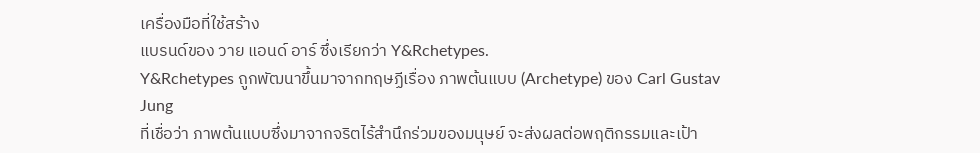เครื่องมือที่ใช้สร้าง
แบรนด์ของ วาย แอนด์ อาร์ ซึ่งเรียกว่า Y&Rchetypes.
Y&Rchetypes ถูกพัฒนาขึ้นมาจากทฤษฏีเรื่อง ภาพต้นแบบ (Archetype) ของ Carl Gustav Jung
ที่เชื่อว่า ภาพต้นแบบซึ่งมาจากจริตไร้สำนึกร่วมของมนุษย์ จะส่งผลต่อพฤติกรรมและเป้า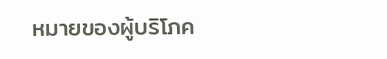หมายของผู้บริโภค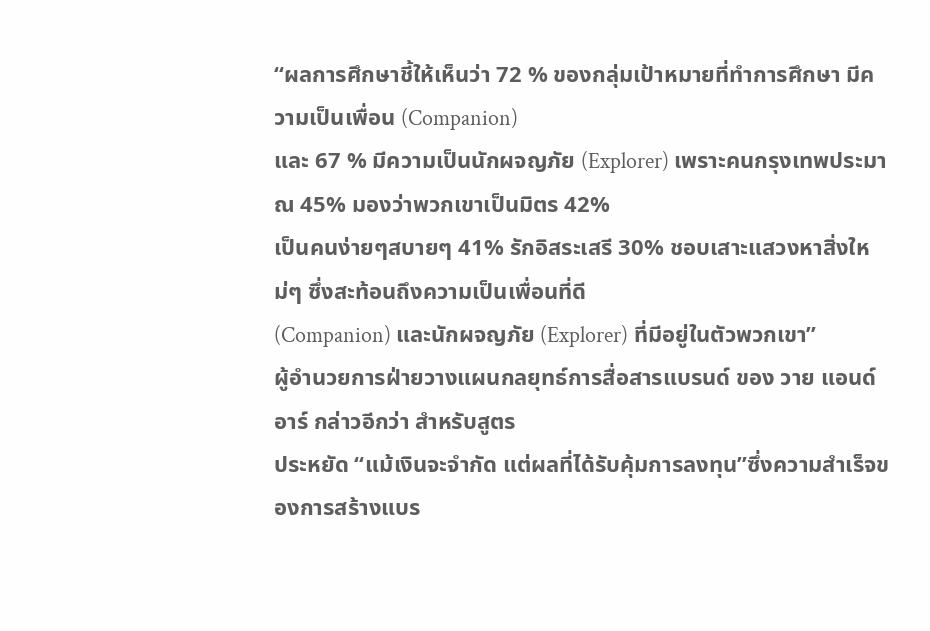“ผลการศึกษาชี้ให้เห็นว่า 72 % ของกลุ่มเป้าหมายที่ทำการศึกษา มีความเป็นเพื่อน (Companion)
และ 67 % มีความเป็นนักผจญภัย (Explorer) เพราะคนกรุงเทพประมาณ 45% มองว่าพวกเขาเป็นมิตร 42%
เป็นคนง่ายๆสบายๆ 41% รักอิสระเสรี 30% ชอบเสาะแสวงหาสิ่งใหม่ๆ ซึ่งสะท้อนถึงความเป็นเพื่อนที่ดี
(Companion) และนักผจญภัย (Explorer) ที่มีอยู่ในตัวพวกเขา”
ผู้อำนวยการฝ่ายวางแผนกลยุทธ์การสื่อสารแบรนด์ ของ วาย แอนด์ อาร์ กล่าวอีกว่า สำหรับสูตร
ประหยัด “แม้เงินจะจำกัด แต่ผลที่ได้รับคุ้มการลงทุน”ซึ่งความสำเร็จของการสร้างแบร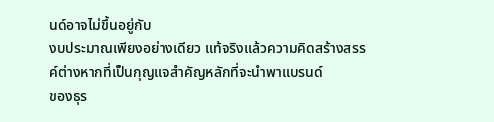นด์อาจไม่ขึ้นอยู่กับ
งบประมาณเพียงอย่างเดียว แท้จริงแล้วความคิดสร้างสรรค์ต่างหากที่เป็นกุญแจสำคัญหลักที่จะนำพาแบรนด์
ของธุร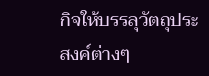กิจให้บรรลุวัตถุประสงค์ต่างๆ